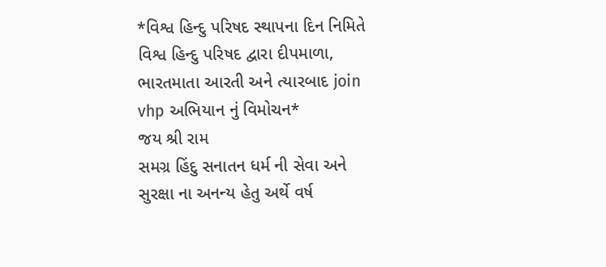*વિશ્વ હિન્દુ પરિષદ સ્થાપના દિન નિમિતે વિશ્વ હિન્દુ પરિષદ દ્વારા દીપમાળા, ભારતમાતા આરતી અને ત્યારબાદ join vhp અભિયાન નું વિમોચન*
જય શ્રી રામ
સમગ્ર હિંદુ સનાતન ધર્મ ની સેવા અને સુરક્ષા ના અનન્ય હેતુ અર્થે વર્ષ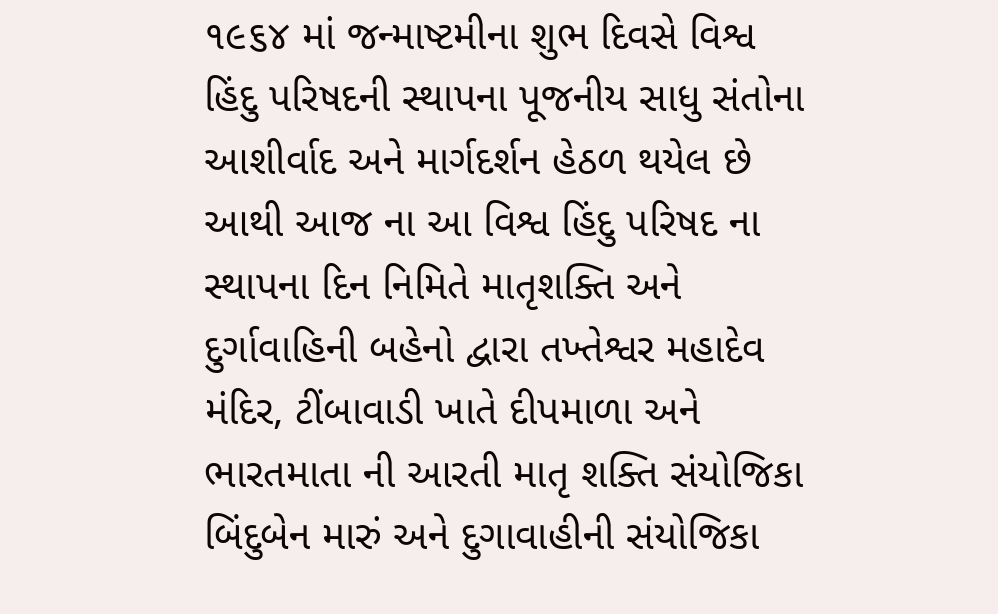૧૯૬૪ માં જન્માષ્ટમીના શુભ દિવસે વિશ્વ હિંદુ પરિષદની સ્થાપના પૂજનીય સાધુ સંતોના આશીર્વાદ અને માર્ગદર્શન હેઠળ થયેલ છે આથી આજ ના આ વિશ્વ હિંદુ પરિષદ ના સ્થાપના દિન નિમિતે માતૃશક્તિ અને દુર્ગાવાહિની બહેનો દ્વારા તખ્તેશ્વર મહાદેવ મંદિર, ટીંબાવાડી ખાતે દીપમાળા અને ભારતમાતા ની આરતી માતૃ શક્તિ સંયોજિકા બિંદુબેન મારું અને દુગાવાહીની સંયોજિકા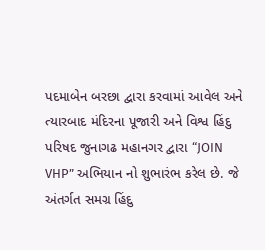પદમાબેન બરછા દ્વારા કરવામાં આવેલ અને ત્યારબાદ મંદિરના પૂજારી અને વિશ્વ હિંદુ પરિષદ જુનાગઢ મહાનગર દ્વારા “JOIN VHP” અભિયાન નો શુભારંભ કરેલ છે. જે અંતર્ગત સમગ્ર હિંદુ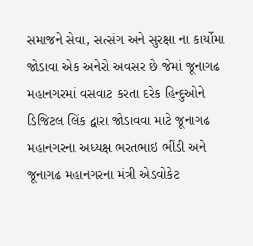સમાજને સેવા, સત્સંગ અને સુરક્ષા ના કાર્યોમા જોડાવા એક અનેરો અવસર છે જેમાં જૂનાગઢ મહાનગરમાં વસવાટ કરતા દરેક હિન્દુઓને ડિજિટલ લિંક દ્વારા જોડાવવા માટે જૂનાગઢ મહાનગરના અધ્યક્ષ ભરતભાઇ ભીંડી અને જૂનાગઢ મહાનગરના મંત્રી એડવોકેટ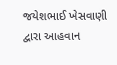જયેશભાઈ ખેસવાણી દ્વારા આહવાન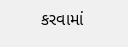કરવામાં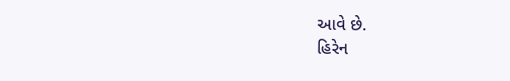આવે છે.
હિરેન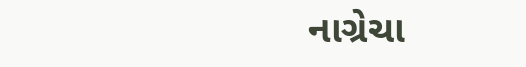નાગ્રેચા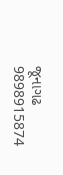જૂનાગઢ
9898915874